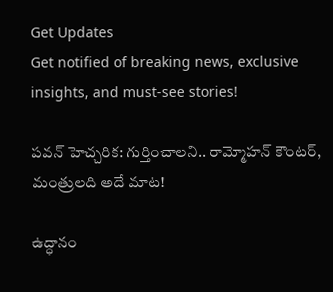Get Updates
Get notified of breaking news, exclusive insights, and must-see stories!

పవన్ హెచ్చరిక: గుర్తించాలని.. రామ్మోహన్ కౌంటర్, మంత్రులది అదే మాట!

ఉద్ధానం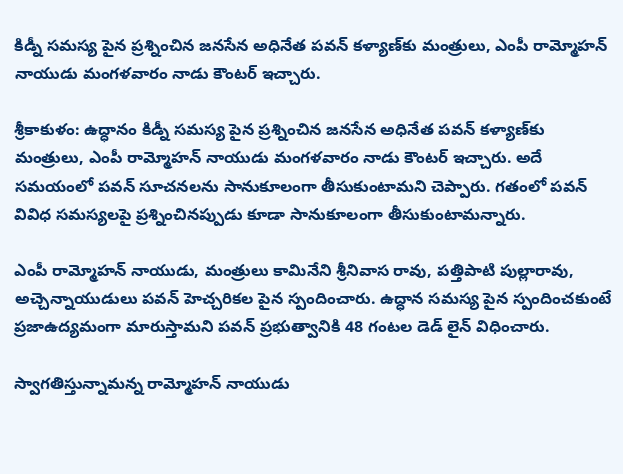కిడ్నీ సమస్య పైన ప్రశ్నించిన జనసేన అధినేత పవన్ కళ్యాణ్‌కు మంత్రులు, ఎంపీ రామ్మోహన్ నాయుడు మంగళవారం నాడు కౌంటర్ ఇచ్చారు.

శ్రీకాకుళం: ఉద్ధానం కిడ్నీ సమస్య పైన ప్రశ్నించిన జనసేన అధినేత పవన్ కళ్యాణ్‌కు మంత్రులు, ఎంపీ రామ్మోహన్ నాయుడు మంగళవారం నాడు కౌంటర్ ఇచ్చారు. అదే సమయంలో పవన్ సూచనలను సానుకూలంగా తీసుకుంటామని చెప్పారు. గతంలో పవన్ వివిధ సమస్యలపై ప్రశ్నించినప్పుడు కూడా సానుకూలంగా తీసుకుంటామన్నారు.

ఎంపీ రామ్మోహన్ నాయుడు, మంత్రులు కామినేని శ్రీనివాస రావు, పత్తిపాటి పుల్లారావు, అచ్చెన్నాయుడులు పవన్ హెచ్చరికల పైన స్పందించారు. ఉద్ధాన సమస్య పైన స్పందించకుంటే ప్రజాఉద్యమంగా మారుస్తామని పవన్ ప్రభుత్వానికి 48 గంటల డెడ్ లైన్ విధించారు.

స్వాగతిస్తున్నామన్న రామ్మోహన్ నాయుడు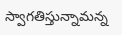స్వాగతిస్తున్నామన్న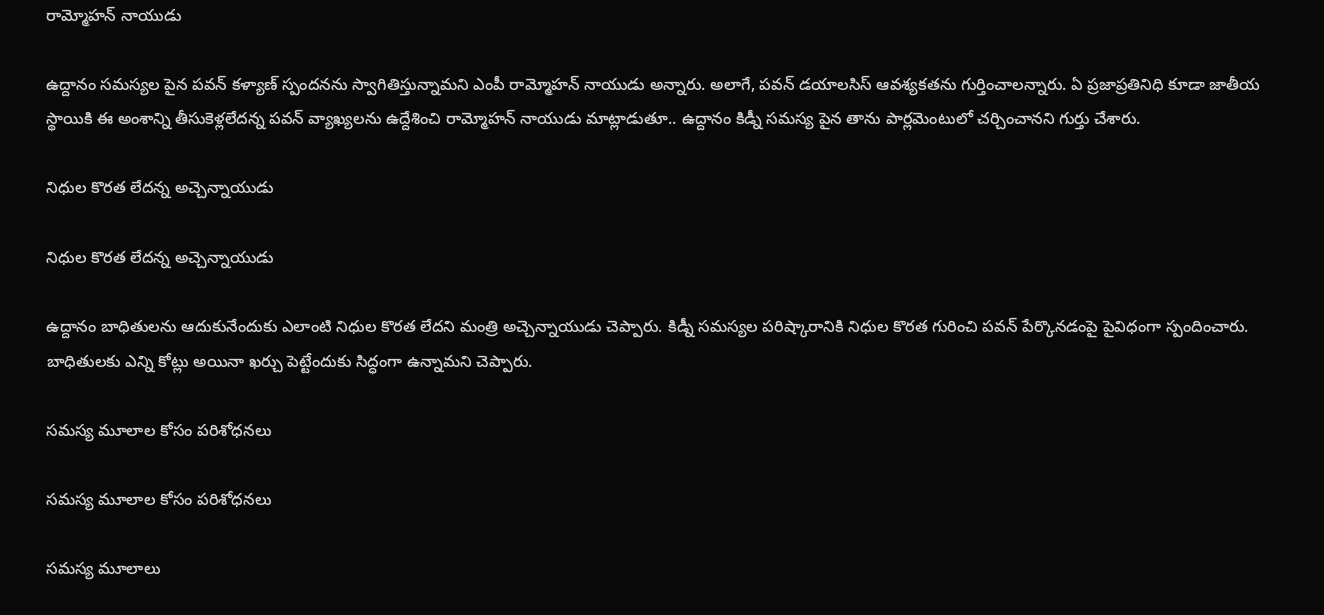రామ్మోహన్ నాయుడు

ఉద్దానం సమస్యల పైన పవన్ కళ్యాణ్ స్పందనను స్వాగితిస్తున్నామని ఎంపీ రామ్మోహన్ నాయుడు అన్నారు. అలాగే, పవన్ డయాలసిస్ ఆవశ్యకతను గుర్తించాలన్నారు. ఏ ప్రజాప్రతినిధి కూడా జాతీయ స్థాయికి ఈ అంశాన్ని తీసుకెళ్లలేదన్న పవన్ వ్యాఖ్యలను ఉద్దేశించి రామ్మోహన్ నాయుడు మాట్లాడుతూ.. ఉద్దానం కిడ్నీ సమస్య పైన తాను పార్లమెంటులో చర్చించానని గుర్తు చేశారు.

నిధుల కొరత లేదన్న అచ్చెన్నాయుడు

నిధుల కొరత లేదన్న అచ్చెన్నాయుడు

ఉద్దానం బాధితులను ఆదుకునేందుకు ఎలాంటి నిధుల కొరత లేదని మంత్రి అచ్చెన్నాయుడు చెప్పారు. కిడ్నీ సమస్యల పరిష్కారానికి నిధుల కొరత గురించి పవన్ పేర్కొనడంపై పైవిధంగా స్పందించారు. బాధితులకు ఎన్ని కోట్లు అయినా ఖర్చు పెట్టేందుకు సిద్ధంగా ఉన్నామని చెప్పారు.

సమస్య మూలాల కోసం పరిశోధనలు

సమస్య మూలాల కోసం పరిశోధనలు

సమస్య మూలాలు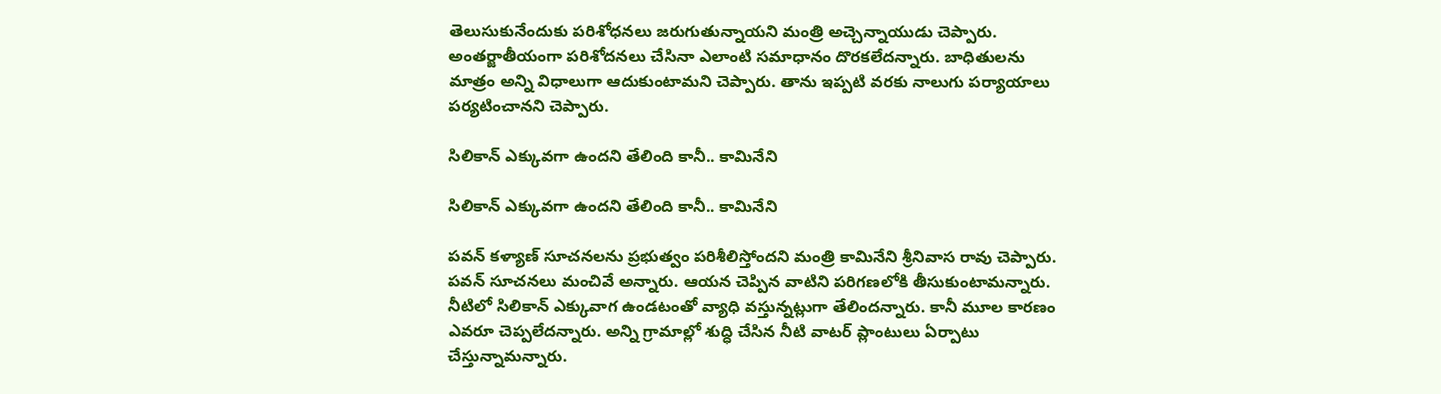తెలుసుకునేందుకు పరిశోధనలు జరుగుతున్నాయని మంత్రి అచ్చెన్నాయుడు చెప్పారు. అంతర్జాతీయంగా పరిశోదనలు చేసినా ఎలాంటి సమాధానం దొరకలేదన్నారు. బాధితులను మాత్రం అన్ని విధాలుగా ఆదుకుంటామని చెప్పారు. తాను ఇప్పటి వరకు నాలుగు పర్యాయాలు పర్యటించానని చెప్పారు.

సిలికాన్ ఎక్కువగా ఉందని తేలింది కానీ.. కామినేని

సిలికాన్ ఎక్కువగా ఉందని తేలింది కానీ.. కామినేని

పవన్ కళ్యాణ్ సూచనలను ప్రభుత్వం పరిశీలిస్తోందని మంత్రి కామినేని శ్రీనివాస రావు చెప్పారు. పవన్ సూచనలు మంచివే అన్నారు. ఆయన చెప్పిన వాటిని పరిగణలోకి తీసుకుంటామన్నారు. నీటిలో సిలికాన్ ఎక్కువాగ ఉండటంతో వ్యాధి వస్తున్నట్లుగా తేలిందన్నారు. కానీ మూల కారణం ఎవరూ చెప్పలేదన్నారు. అన్ని గ్రామాల్లో శుద్ధి చేసిన నీటి వాటర్ ప్లాంటులు ఏర్పాటు చేస్తున్నామన్నారు.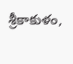శ్రీకాకుళం,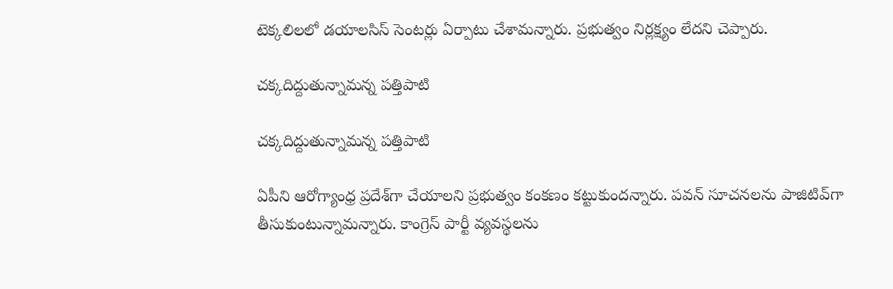టెక్కలిలలో డయాలసిస్ సెంటర్లు ఏర్పాటు చేశామన్నారు. ప్రభుత్వం నిర్లక్ష్యం లేదని చెప్పారు.

చక్కదిద్దుతున్నామన్న పత్తిపాటి

చక్కదిద్దుతున్నామన్న పత్తిపాటి

ఏపీని ఆరోగ్యాంధ్ర ప్రదేశ్‌గా చేయాలని ప్రభుత్వం కంకణం కట్టుకుందన్నారు. పవన్ సూచనలను పాజిటివ్‌గా తీసుకుంటున్నామన్నారు. కాంగ్రెస్ పార్టీ వ్యవస్థలను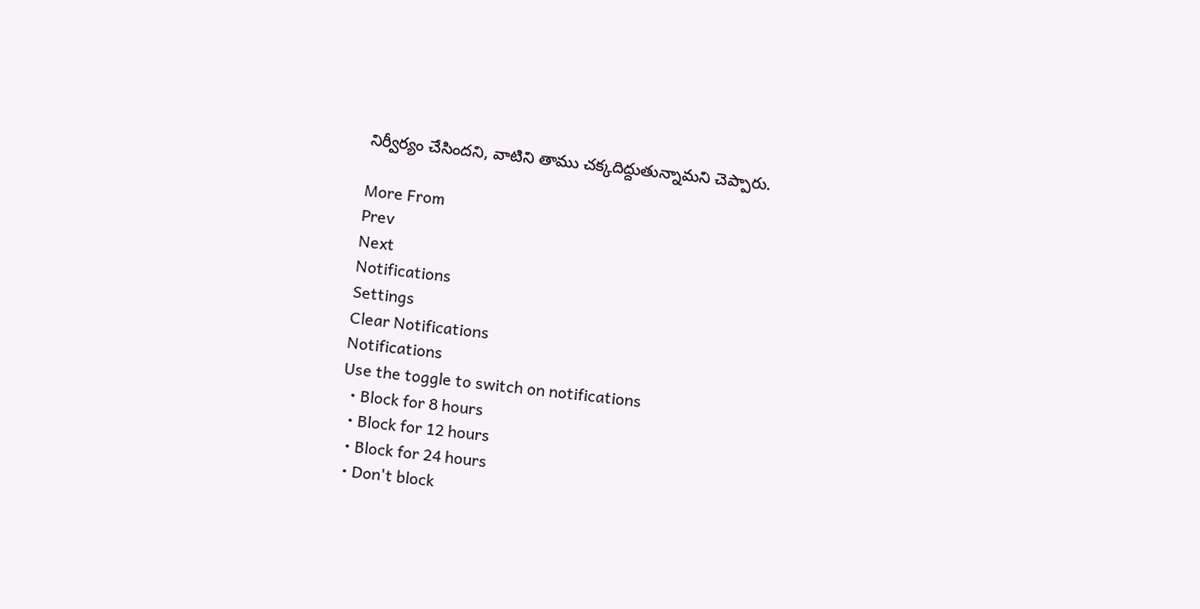నిర్వీర్యం చేసిందని, వాటిని తాము చక్కదిద్దుతున్నామని చెప్పారు.

More From
Prev
Next
Notifications
Settings
Clear Notifications
Notifications
Use the toggle to switch on notifications
  • Block for 8 hours
  • Block for 12 hours
  • Block for 24 hours
  • Don't block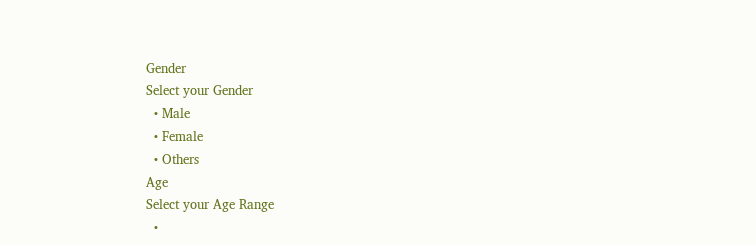Gender
Select your Gender
  • Male
  • Female
  • Others
Age
Select your Age Range
  •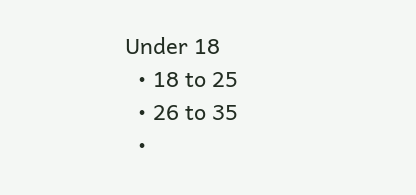Under 18
  • 18 to 25
  • 26 to 35
  •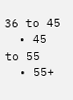36 to 45
  • 45 to 55
  • 55+